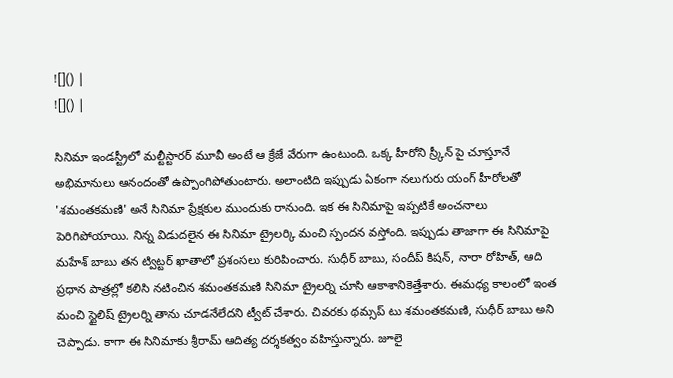![]() |
![]() |

సినిమా ఇండస్ట్రీలో మల్టీస్టారర్ మూవీ అంటే ఆ క్రేజే వేరుగా ఉంటుంది. ఒక్క హీరోని స్ర్కీన్ పై చూస్తూనే అభిమానులు ఆనందంతో ఉప్పొంగిపోతుంటారు. అలాంటిది ఇప్పుడు ఏకంగా నలుగురు యంగ్ హీరోలతో 'శమంతకమణి' అనే సినిమా ప్రేక్షకుల ముందుకు రానుంది. ఇక ఈ సినిమాపై ఇప్పటికే అంచనాలు పెరిగిపోయాయి. నిన్న విడుదలైన ఈ సినిమా ట్రైలర్కి మంచి స్పందన వస్తోంది. ఇప్పుడు తాజాగా ఈ సినిమాపై మహేశ్ బాబు తన ట్విట్టర్ ఖాతాలో ప్రశంసలు కురిపించారు. సుధీర్ బాబు, సందీప్ కిషన్, నారా రోహిత్, ఆది ప్రధాన పాత్రల్లో కలిసి నటించిన శమంతకమణి సినిమా ట్రైలర్ని చూసి ఆకాశానికెత్తేశారు. ఈమధ్య కాలంలో ఇంత మంచి స్టైలిష్ ట్రైలర్ని తాను చూడనేలేదని ట్వీట్ చేశారు. చివరకు థమ్సప్ టు శమంతకమణి, సుధీర్ బాబు అని చెప్పాడు. కాగా ఈ సినిమాకు శ్రీరామ్ ఆదిత్య దర్శకత్వం వహిస్తున్నారు. జూలై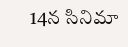14న సినిమా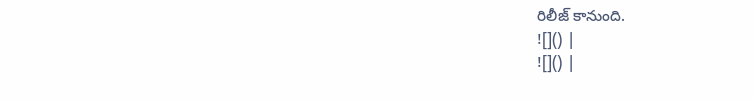రిలీజ్ కానుంది.
![]() |
![]() |